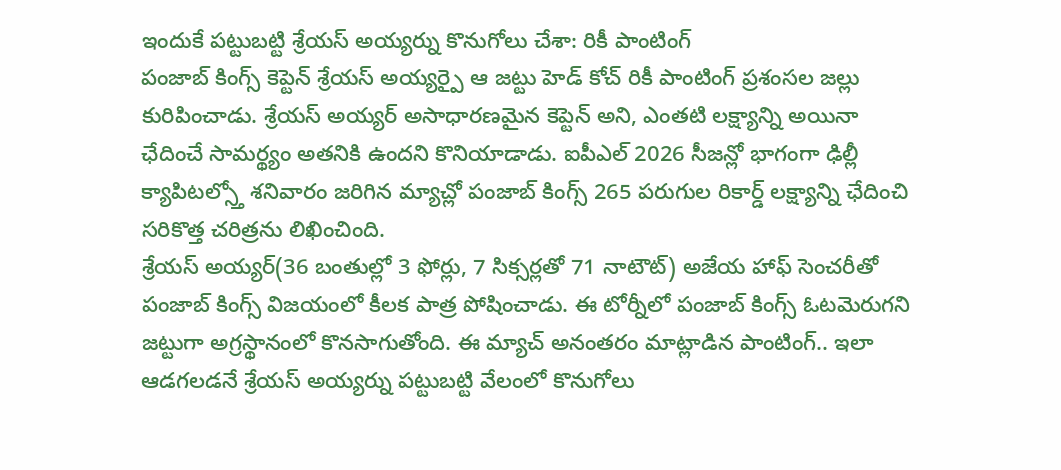ఇందుకే పట్టుబట్టి శ్రేయస్ అయ్యర్ను కొనుగోలు చేశా: రికీ పాంటింగ్
పంజాబ్ కింగ్స్ కెప్టెన్ శ్రేయస్ అయ్యర్పై ఆ జట్టు హెడ్ కోచ్ రికీ పాంటింగ్ ప్రశంసల జల్లు కురిపించాడు. శ్రేయస్ అయ్యర్ అసాధారణమైన కెప్టెన్ అని, ఎంతటి లక్ష్యాన్ని అయినా ఛేదించే సామర్థ్యం అతనికి ఉందని కొనియాడాడు. ఐపీఎల్ 2026 సీజన్లో భాగంగా ఢిల్లీ క్యాపిటల్స్తో శనివారం జరిగిన మ్యాచ్లో పంజాబ్ కింగ్స్ 265 పరుగుల రికార్డ్ లక్ష్యాన్ని ఛేదించి సరికొత్త చరిత్రను లిఖించింది.
శ్రేయస్ అయ్యర్(36 బంతుల్లో 3 ఫోర్లు, 7 సిక్సర్లతో 71 నాటౌట్) అజేయ హాఫ్ సెంచరీతో పంజాబ్ కింగ్స్ విజయంలో కీలక పాత్ర పోషించాడు. ఈ టోర్నీలో పంజాబ్ కింగ్స్ ఓటమెరుగని జట్టుగా అగ్రస్థానంలో కొనసాగుతోంది. ఈ మ్యాచ్ అనంతరం మాట్లాడిన పాంటింగ్.. ఇలా ఆడగలడనే శ్రేయస్ అయ్యర్ను పట్టుబట్టి వేలంలో కొనుగోలు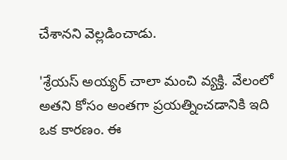చేశానని వెల్లడించాడు.

'శ్రేయస్ అయ్యర్ చాలా మంచి వ్యక్తి. వేలంలో అతని కోసం అంతగా ప్రయత్నించడానికి ఇది ఒక కారణం. ఈ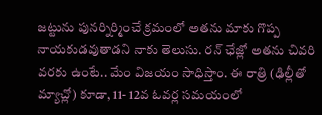జట్టును పునర్నిర్మించే క్రమంలో అతను మాకు గొప్ప నాయకుడవుతాడని నాకు తెలుసు. రన్ ఛేజ్లో అతను చివరి వరకు ఉంటే.. మేం విజయం సాధిస్తాం. ఈ రాత్రి (ఢిల్లీతో మ్యాచ్లో) కూడా, 11- 12వ ఓవర్ల సమయంలో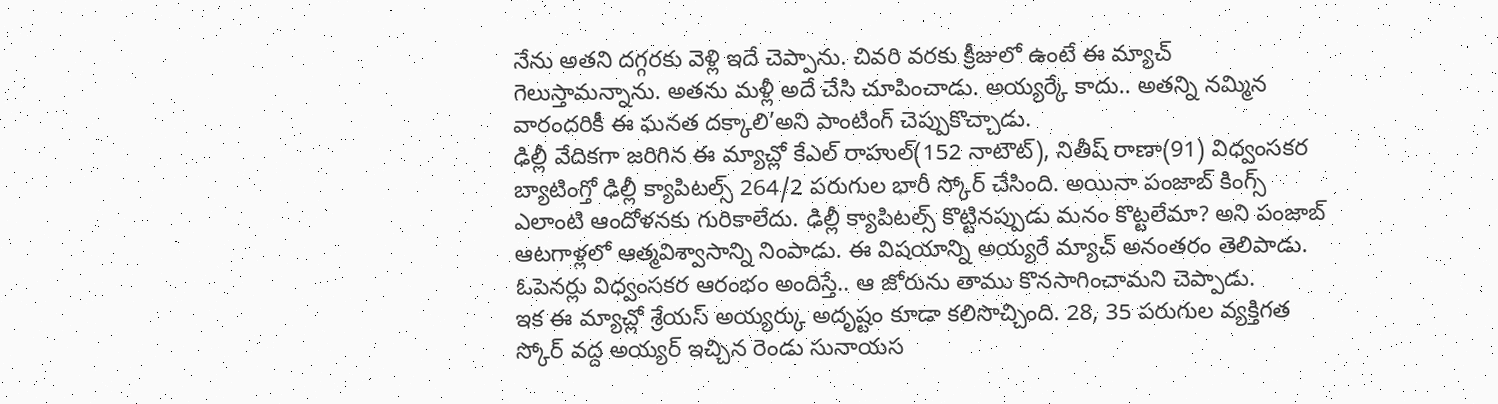నేను అతని దగ్గరకు వెళ్లి ఇదే చెప్పాను. చివరి వరకు క్రీజులో ఉంటే ఈ మ్యాచ్ గెలుస్తామన్నాను. అతను మళ్లీ అదే చేసి చూపించాడు. అయ్యర్కే కాదు.. అతన్ని నమ్మిన వారందరికీ ఈ ఘనత దక్కాలి’అని పాంటింగ్ చెప్పుకొచ్చాడు.
ఢిల్లీ వేదికగా జరిగిన ఈ మ్యాచ్లో కేఎల్ రాహుల్(152 నాటౌట్), నితీష్ రాణా(91) విధ్వంసకర బ్యాటింగ్తో ఢిల్లీ క్యాపిటల్స్ 264/2 పరుగుల భారీ స్కోర్ చేసింది. అయినా పంజాబ్ కింగ్స్ ఎలాంటి ఆందోళనకు గురికాలేదు. ఢిల్లీ క్యాపిటల్స్ కొట్టినప్పుడు మనం కొట్టలేమా? అని పంజాబ్ ఆటగాళ్లలో ఆత్మవిశ్వాసాన్ని నింపాడు. ఈ విషయాన్ని అయ్యరే మ్యాచ్ అనంతరం తెలిపాడు. ఓపెనర్లు విధ్వంసకర ఆరంభం అందిస్తే.. ఆ జోరును తాము కొనసాగించామని చెప్పాడు.
ఇక ఈ మ్యాచ్లో శ్రేయస్ అయ్యర్కు అదృష్టం కూడా కలిసొచ్చింది. 28, 35 పరుగుల వ్యక్తిగత స్కోర్ వద్ద అయ్యర్ ఇచ్చిన రెండు సునాయస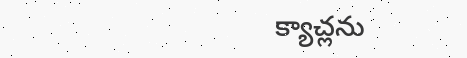క్యాచ్లను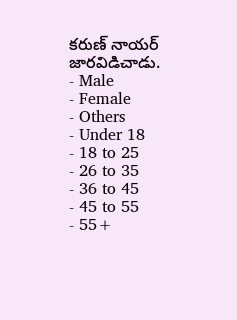కరుణ్ నాయర్ జారవిడిచాడు.
- Male
- Female
- Others
- Under 18
- 18 to 25
- 26 to 35
- 36 to 45
- 45 to 55
- 55+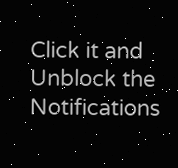Click it and Unblock the Notifications